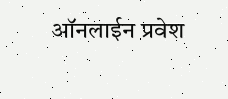ऑनलाईन प्रवेश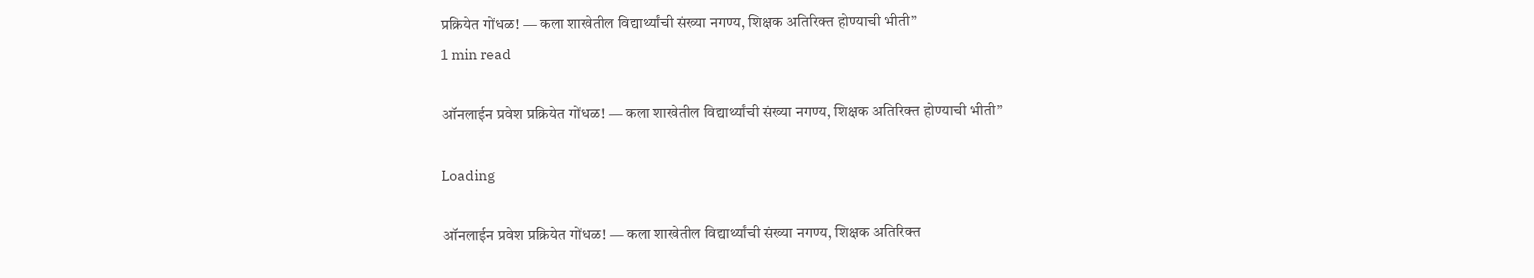प्रक्रियेत गोंधळ! — कला शाखेतील विद्यार्थ्यांची संख्या नगण्य, शिक्षक अतिरिक्त होण्याची भीती”
1 min read

ऑनलाईन प्रवेश प्रक्रियेत गोंधळ! — कला शाखेतील विद्यार्थ्यांची संख्या नगण्य, शिक्षक अतिरिक्त होण्याची भीती”

Loading

ऑनलाईन प्रवेश प्रक्रियेत गोंधळ! — कला शाखेतील विद्यार्थ्यांची संख्या नगण्य, शिक्षक अतिरिक्त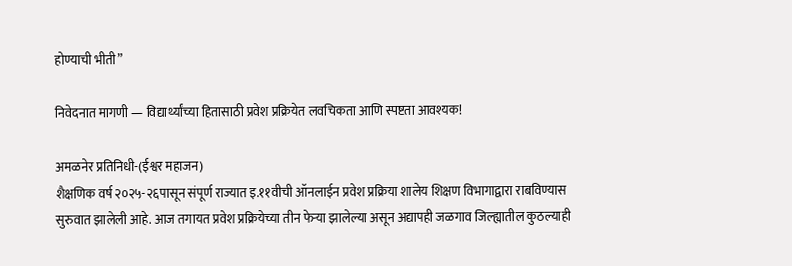होण्याची भीती”

निवेदनात मागणी — विद्यार्थ्यांच्या हितासाठी प्रवेश प्रक्रियेत लवचिकता आणि स्पष्टता आवश्यक!

अमळनेर प्रतिनिधी-(ईश्वर महाजन)
शैक्षणिक वर्ष २०२५-२६पासून संपूर्ण राज्यात इ.११वीची ऑनलाईन प्रवेश प्रक्रिया शालेय शिक्षण विभागाद्वारा राबविण्यास सुरुवात झालेली आहे. आज तगायत प्रवेश प्रक्रियेच्या तीन फेऱ्या झालेल्या असून अद्यापही जळगाव जिल्ह्यातील कुठल्याही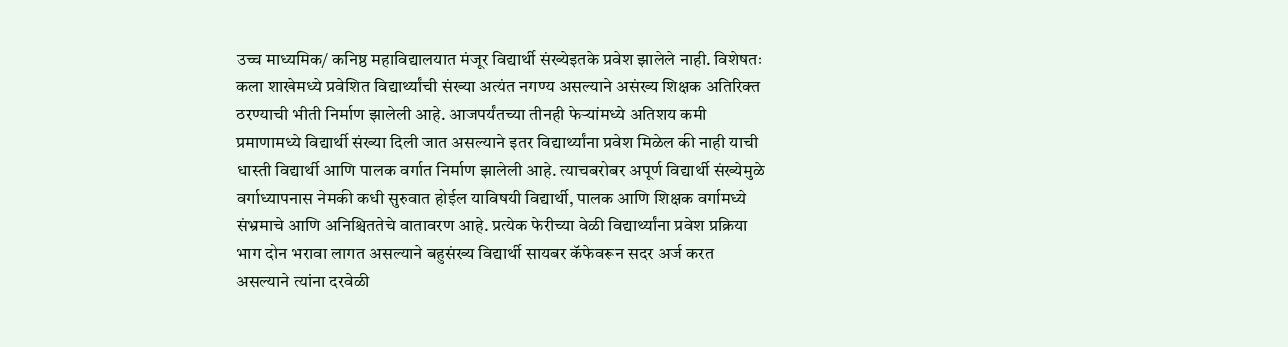उच्च माध्यमिक/ कनिष्ठ महाविद्यालयात मंजूर विद्यार्थी संख्येइतके प्रवेश झालेले नाही. विशेषतः कला शाखेमध्ये प्रवेशित विद्यार्थ्यांची संख्या अत्यंत नगण्य असल्याने असंख्य शिक्षक अतिरिक्त ठरण्याची भीती निर्माण झालेली आहे. आजपर्यंतच्या तीनही फेऱ्यांमध्ये अतिशय कमी प्रमाणामध्ये विद्यार्थी संख्या दिली जात असल्याने इतर विद्यार्थ्यांना प्रवेश मिळेल की नाही याची धास्ती विद्यार्थी आणि पालक वर्गात निर्माण झालेली आहे. त्याचबरोबर अपूर्ण विद्यार्थी संख्येमुळे वर्गाध्यापनास नेमकी कधी सुरुवात होईल याविषयी विद्यार्थी, पालक आणि शिक्षक वर्गामध्ये संभ्रमाचे आणि अनिश्चिततेचे वातावरण आहे. प्रत्येक फेरीच्या वेळी विद्यार्थ्यांना प्रवेश प्रक्रिया भाग दोन भरावा लागत असल्याने बहुसंख्य विद्यार्थी सायबर कॅफेवरून सदर अर्ज करत असल्याने त्यांना दरवेळी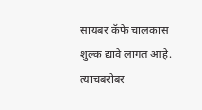सायबर कॅफे चालकास शुल्क द्यावे लागत आहे. त्याचबरोबर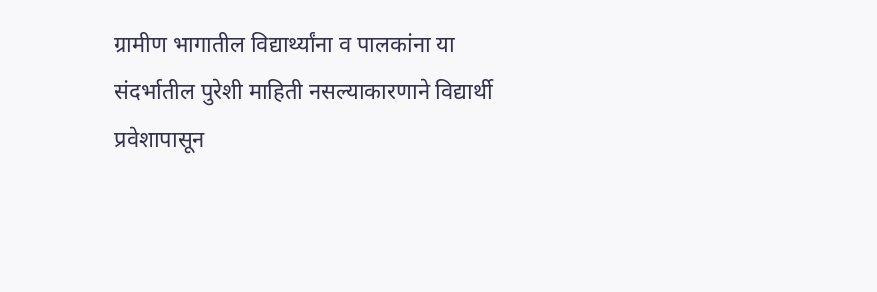ग्रामीण भागातील विद्यार्थ्यांना व पालकांना या संदर्भातील पुरेशी माहिती नसल्याकारणाने विद्यार्थी प्रवेशापासून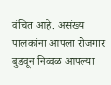वंचित आहे. असंख्य पालकांना आपला रोजगार बुडवून निव्वळ आपल्या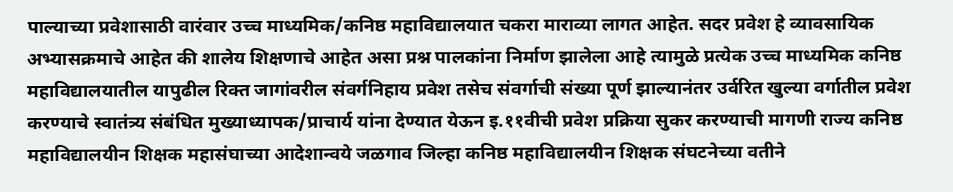पाल्याच्या प्रवेशासाठी वारंवार उच्च माध्यमिक/कनिष्ठ महाविद्यालयात चकरा माराव्या लागत आहेत. सदर प्रवेश हे व्यावसायिक अभ्यासक्रमाचे आहेत की शालेय शिक्षणाचे आहेत असा प्रश्न पालकांना निर्माण झालेला आहे त्यामुळे प्रत्येक उच्च माध्यमिक कनिष्ठ महाविद्यालयातील यापुढील रिक्त जागांवरील संवर्गनिहाय प्रवेश तसेच संवर्गाची संख्या पूर्ण झाल्यानंतर उर्वरित खुल्या वर्गातील प्रवेश करण्याचे स्वातंत्र्य संबंधित मुख्याध्यापक/प्राचार्य यांना देण्यात येऊन इ.११वीची प्रवेश प्रक्रिया सुकर करण्याची मागणी राज्य कनिष्ठ महाविद्यालयीन शिक्षक महासंघाच्या आदेशान्वये जळगाव जिल्हा कनिष्ठ महाविद्यालयीन शिक्षक संघटनेच्या वतीने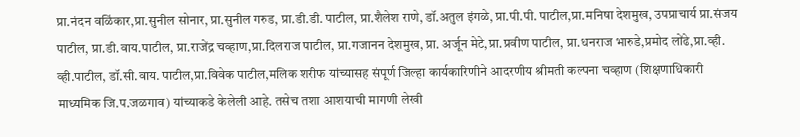प्रा.नंदन वळिंकार,प्रा.सुनील सोनार, प्रा.सुनील गरुड, प्रा.डी.डी. पाटील, प्रा.शैलेश राणे, डॉ.अतुल इंगळे, प्रा.पी.पी. पाटील,प्रा.मनिषा देशमुख, उपप्राचार्य प्रा.संजय पाटील, प्रा.डी.वाय.पाटील, प्रा.राजेंद्र चव्हाण,प्रा.दिलराज पाटील, प्रा.गजानन देशमुख, प्रा. अर्जून मेटे,प्रा.प्रवीण पाटील, प्रा.धनराज भारुडे,प्रमोद लोंढे,प्रा.व्ही. व्ही.पाटील, डॉ.सी.वाय. पाटील,प्रा.विवेक पाटील,मलिक शरीफ यांच्यासह संपूर्ण जिल्हा कार्यकारिणीने आदरणीय श्रीमती कल्पना चव्हाण (शिक्षणाधिकारी माध्यमिक जि.प.जळगाव) यांच्याकडे केलेली आहे. तसेच तशा आशयाची मागणी लेखी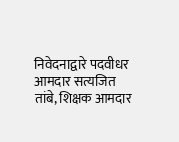निवेदनाद्वारे पदवीधर आमदार सत्यजित तांबे, शिक्षक आमदार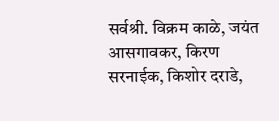सर्वश्री. विक्रम काळे, जयंत आसगावकर, किरण सरनाईक, किशोर दराडे,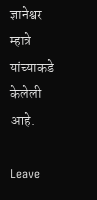ज्ञानेश्वर म्हात्रे यांच्याकडे केलेली आहे.

Leave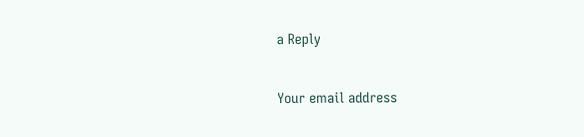a Reply

Your email address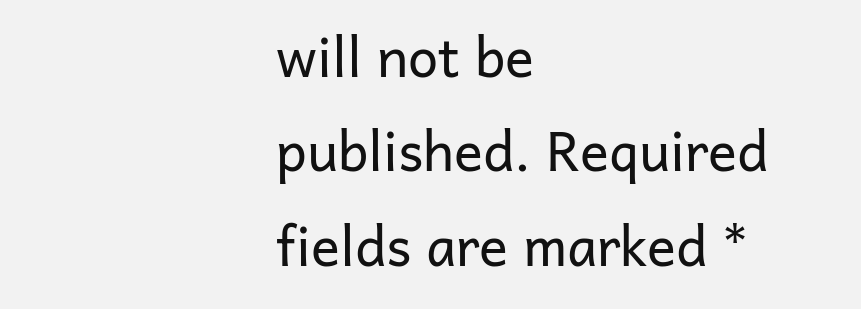will not be published. Required fields are marked *